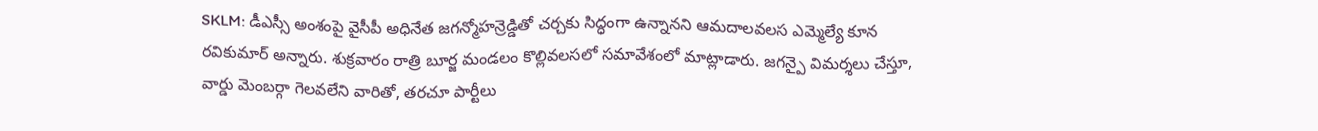SKLM: డీఎస్సీ అంశంపై వైసీపీ అధినేత జగన్మోహన్రెడ్డితో చర్చకు సిద్ధంగా ఉన్నానని ఆమదాలవలస ఎమ్మెల్యే కూన రవికుమార్ అన్నారు. శుక్రవారం రాత్రి బూర్జ మండలం కొల్లివలసలో సమావేశంలో మాట్లాడారు. జగన్పై విమర్శలు చేస్తూ, వార్డు మెంబర్గా గెలవలేని వారితో, తరచూ పార్టీలు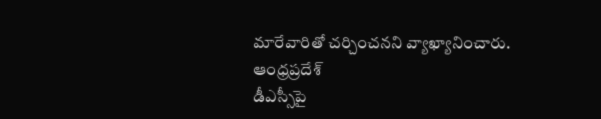మారేవారితో చర్చించనని వ్యాఖ్యానించారు.
ఆంధ్రప్రదేశ్
డీఎస్సీపై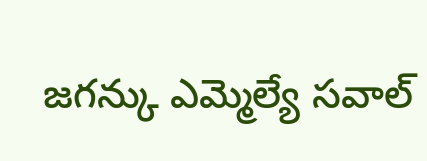జగన్కు ఎమ్మెల్యే సవాల్